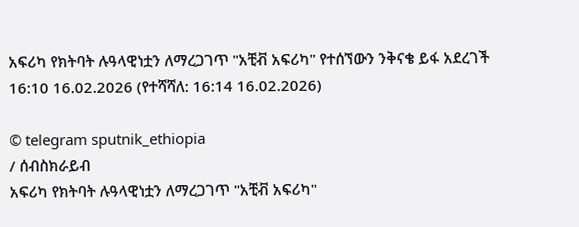አፍሪካ የክትባት ሉዓላዊነቷን ለማረጋገጥ "አቺቭ አፍሪካ" የተሰኘውን ንቅናቄ ይፋ አደረገች
16:10 16.02.2026 (የተሻሻለ: 16:14 16.02.2026)

© telegram sputnik_ethiopia
/ ሰብስክራይብ
አፍሪካ የክትባት ሉዓላዊነቷን ለማረጋገጥ "አቺቭ አፍሪካ"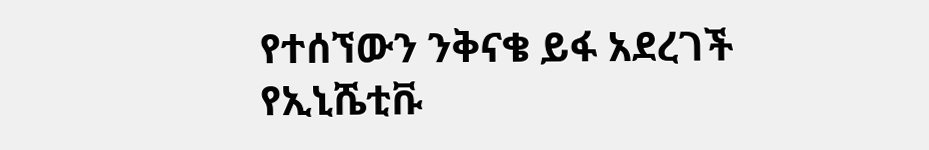የተሰኘውን ንቅናቄ ይፋ አደረገች
የኢኒሼቲቩ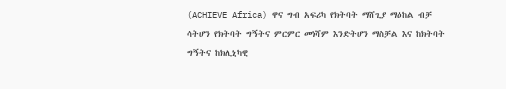(ACHIEVE Africa) ዋና ግብ አፍሪካ የክትባት ማሸጊያ ማዕከል ብቻ ሳትሆን የክትባት ግኝትና ምርምር መነሻም እንድትሆን ማስቻል እና ከክትባት ግኝትና ከክሊኒካዊ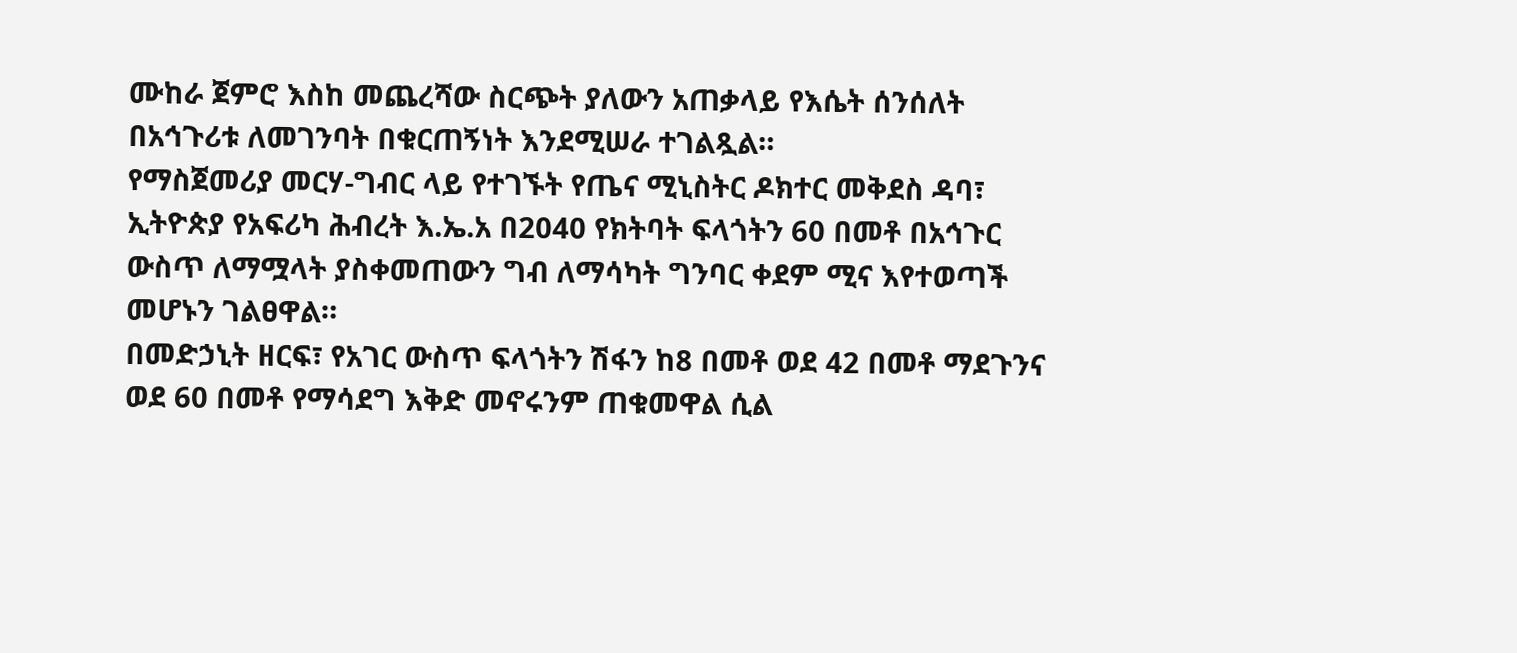ሙከራ ጀምሮ እስከ መጨረሻው ስርጭት ያለውን አጠቃላይ የእሴት ሰንሰለት በአኅጉሪቱ ለመገንባት በቁርጠኝነት እንደሚሠራ ተገልጿል።
የማስጀመሪያ መርሃ-ግብር ላይ የተገኙት የጤና ሚኒስትር ዶክተር መቅደስ ዳባ፣ ኢትዮጵያ የአፍሪካ ሕብረት እ.ኤ.አ በ2040 የክትባት ፍላጎትን 60 በመቶ በአኅጉር ውስጥ ለማሟላት ያስቀመጠውን ግብ ለማሳካት ግንባር ቀደም ሚና እየተወጣች መሆኑን ገልፀዋል።
በመድኃኒት ዘርፍ፣ የአገር ውስጥ ፍላጎትን ሽፋን ከ8 በመቶ ወደ 42 በመቶ ማደጉንና ወደ 60 በመቶ የማሳደግ እቅድ መኖሩንም ጠቁመዋል ሲል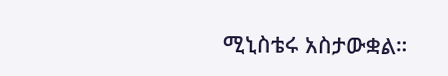ሚኒስቴሩ አስታውቋል።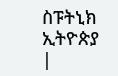ስፑትኒክ ኢትዮጵያ |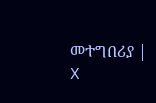መተግበሪያ | X